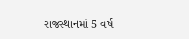રાજસ્થાનમાં 5 વર્ષ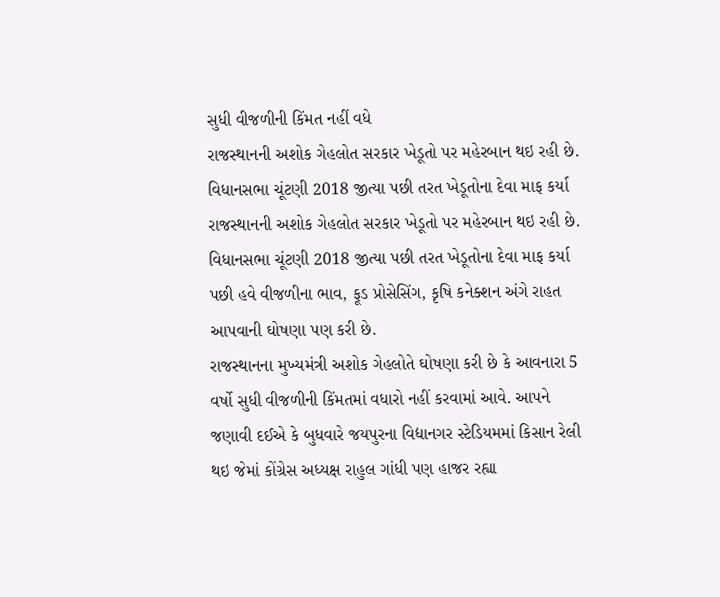સુધી વીજળીની કિંમત નહીં વધે
રાજસ્થાનની અશોક ગેહલોત સરકાર ખેડૂતો પર મહેરબાન થઇ રહી છે. વિધાનસભા ચૂંટણી 2018 જીત્યા પછી તરત ખેડૂતોના દેવા માફ કર્યા
રાજસ્થાનની અશોક ગેહલોત સરકાર ખેડૂતો પર મહેરબાન થઇ રહી છે. વિધાનસભા ચૂંટણી 2018 જીત્યા પછી તરત ખેડૂતોના દેવા માફ કર્યા પછી હવે વીજળીના ભાવ, ફૂડ પ્રોસેસિંગ, કૃષિ કનેક્શન અંગે રાહત આપવાની ઘોષણા પણ કરી છે.
રાજસ્થાનના મુખ્યમંત્રી અશોક ગેહલોતે ઘોષણા કરી છે કે આવનારા 5 વર્ષો સુધી વીજળીની કિંમતમાં વધારો નહીં કરવામાં આવે. આપને જણાવી દઈએ કે બુધવારે જયપુરના વિદ્યાનગર સ્ટેડિયમમાં કિસાન રેલી થઇ જેમાં કોંગ્રેસ અધ્યક્ષ રાહુલ ગાંધી પણ હાજર રહ્યા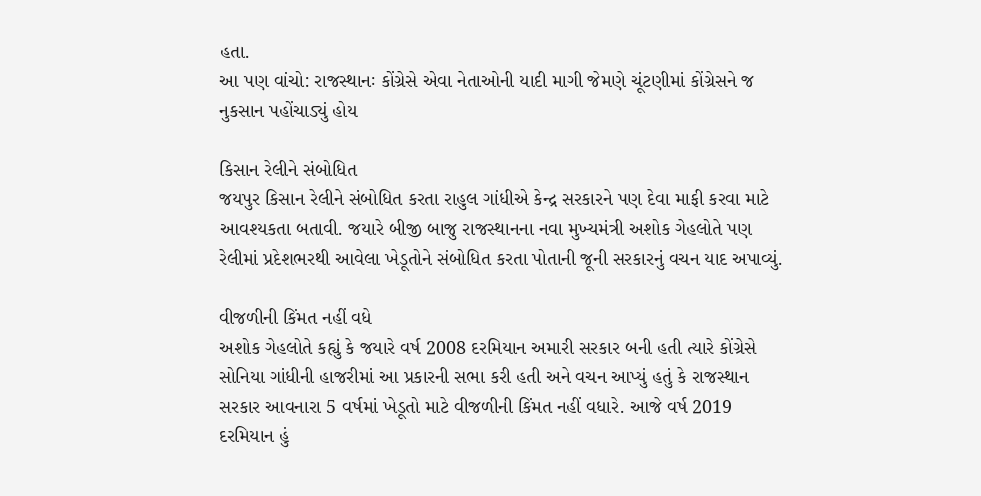હતા.
આ પણ વાંચો: રાજસ્થાનઃ કોંગ્રેસે એવા નેતાઓની યાદી માગી જેમણે ચૂંટણીમાં કોંગ્રેસને જ નુકસાન પહોંચાડ્યું હોય

કિસાન રેલીને સંબોધિત
જયપુર કિસાન રેલીને સંબોધિત કરતા રાહુલ ગાંધીએ કેન્દ્ર સરકારને પણ દેવા માફી કરવા માટે આવશ્યકતા બતાવી. જયારે બીજી બાજુ રાજસ્થાનના નવા મુખ્યમંત્રી અશોક ગેહલોતે પણ રેલીમાં પ્રદેશભરથી આવેલા ખેડૂતોને સંબોધિત કરતા પોતાની જૂની સરકારનું વચન યાદ અપાવ્યું.

વીજળીની કિંમત નહીં વધે
અશોક ગેહલોતે કહ્યું કે જયારે વર્ષ 2008 દરમિયાન અમારી સરકાર બની હતી ત્યારે કોંગ્રેસે સોનિયા ગાંધીની હાજરીમાં આ પ્રકારની સભા કરી હતી અને વચન આપ્યું હતું કે રાજસ્થાન સરકાર આવનારા 5 વર્ષમાં ખેડૂતો માટે વીજળીની કિંમત નહીં વધારે. આજે વર્ષ 2019 દરમિયાન હું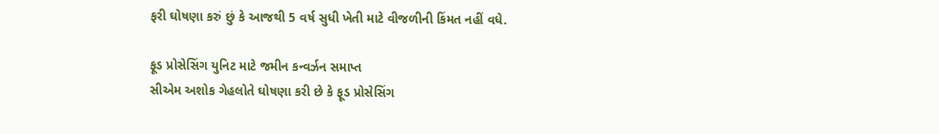ફરી ઘોષણા કરું છું કે આજથી 5 વર્ષ સુધી ખેતી માટે વીજળીની કિંમત નહીં વધે.

ફૂડ પ્રોસેસિંગ યુનિટ માટે જમીન કન્વર્ઝન સમાપ્ત
સીએમ અશોક ગેહલોતે ઘોષણા કરી છે કે ફૂડ પ્રોસેસિંગ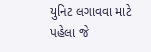યુનિટ લગાવવા માટે પહેલા જે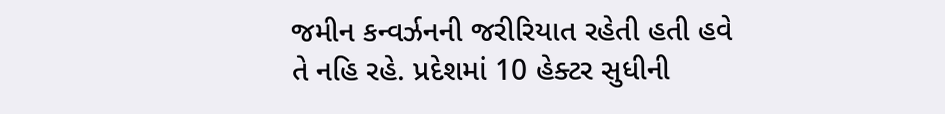જમીન કન્વર્ઝનની જરીરિયાત રહેતી હતી હવે તે નહિ રહે. પ્રદેશમાં 10 હેક્ટર સુધીની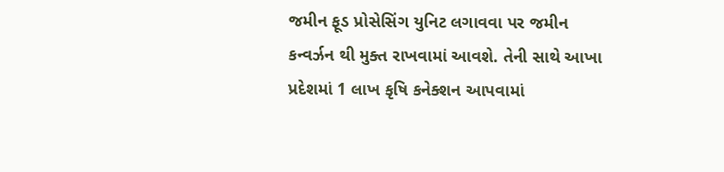જમીન ફૂડ પ્રોસેસિંગ યુનિટ લગાવવા પર જમીન કન્વર્ઝન થી મુક્ત રાખવામાં આવશે. તેની સાથે આખા પ્રદેશમાં 1 લાખ કૃષિ કનેક્શન આપવામાં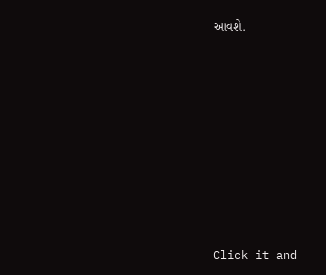આવશે.












Click it and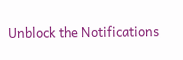Unblock the Notifications